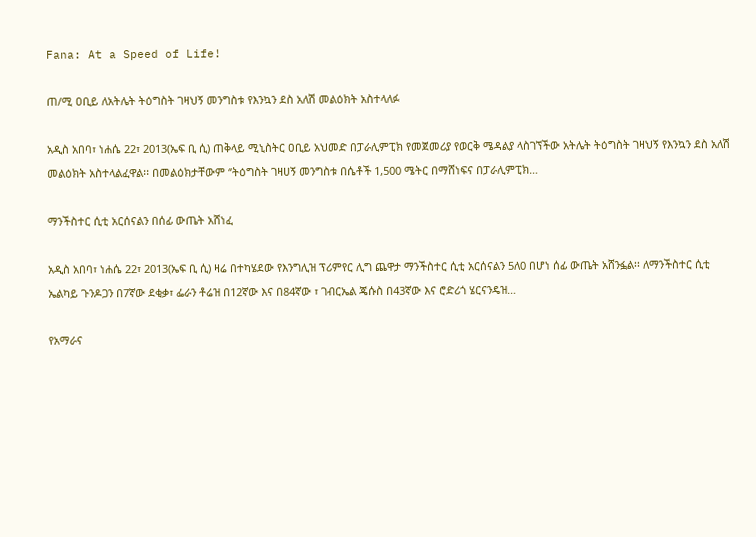Fana: At a Speed of Life!

ጠ/ሚ ዐቢይ ለአትሌት ትዕግስት ገዛህኝ መንግስቱ የእንኳን ደስ አለሽ መልዕክት አስተላለፉ

አዲስ አበባ፣ ነሐሴ 22፣ 2013(ኤፍ ቢ ሲ) ጠቅላይ ሚኒስትር ዐቢይ አህመድ በፓራሊምፒክ የመጀመሪያ የወርቅ ሜዳልያ ላስገኘችው አትሌት ትዕግስት ገዛህኝ የእንኳን ደስ አለሽ መልዕክት አስተላልፈዋል፡፡ በመልዕክታቸውም ‘’ትዕግስት ገዛሀኝ መንግስቱ በሴቶች 1,500 ሜትር በማሸነፍና በፓራሊምፒክ…

ማንችስተር ሲቲ አርሰናልን በሰፊ ውጤት አሸነፈ

አዲስ አበባ፣ ነሐሴ 22፣ 2013(ኤፍ ቢ ሲ) ዛሬ በተካሄደው የእንግሊዝ ፕሪምየር ሊግ ጨዋታ ማንችስተር ሲቲ አርሰናልን 5ለ0 በሆነ ሰፊ ውጤት አሸንፏል፡፡ ለማንችስተር ሲቲ ኤልካይ ጉንዶጋን በ7ኛው ደቂቃ፣ ፌራን ቶሬዝ በ12ኛው እና በ84ኛው ፣ ገብርኤል ጄሱስ በ43ኛው እና ሮድሪጎ ሄርናንዴዝ…

የአማራና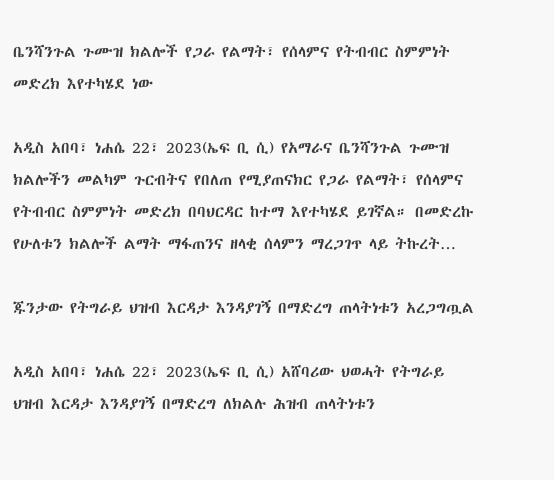ቤንሻንጉል ጉሙዝ ክልሎች የጋራ የልማት፣ የሰላምና የትብብር ስምምነት መድረክ እየተካሄደ ነው

አዲስ አበባ፣ ነሐሴ 22፣ 2023(ኤፍ ቢ ሲ) የአማራና ቤንሻንጉል ጉሙዝ ክልሎችን መልካም ጉርብትና የበለጠ የሚያጠናክር የጋራ የልማት፣ የሰላምና የትብብር ስምምነት መድረክ በባህርዳር ከተማ እየተካሄደ ይገኛል። በመድረኩ የሁለቱን ክልሎች ልማት ማፋጠንና ዘላቂ ሰላምን ማረጋገጥ ላይ ትኩረት…

ጁንታው የትግራይ ህዝብ እርዳታ እንዳያገኝ በማድረግ ጠላትነቱን አረጋግጧል

አዲስ አበባ፣ ነሐሴ 22፣ 2023(ኤፍ ቢ ሲ) አሸባሪው ህወሓት የትግራይ ህዝብ እርዳታ እንዳያገኝ በማድረግ ለክልሉ ሕዝብ ጠላትነቱን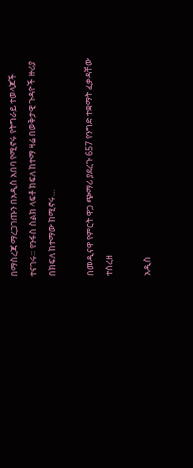በማስረጃ ማረጋገጡን በአዲስ አበባ የሚኖሩ የትግራይ ተወላጆች ተናገሩ። የንፋስ ስልክ ላፍቶ ክፍለ ከተማ ዛሬ በወቅታዊ ጉዳዮች ዙሪያ በክፍለ ከተማው ከሚኖሩ…

በመዲናዋ የምርት ዋጋ ጭማሪ ያደረጉ 657 የንግድ ተቋማት ፈቃዳቸው ተሰረዘ

አዲስ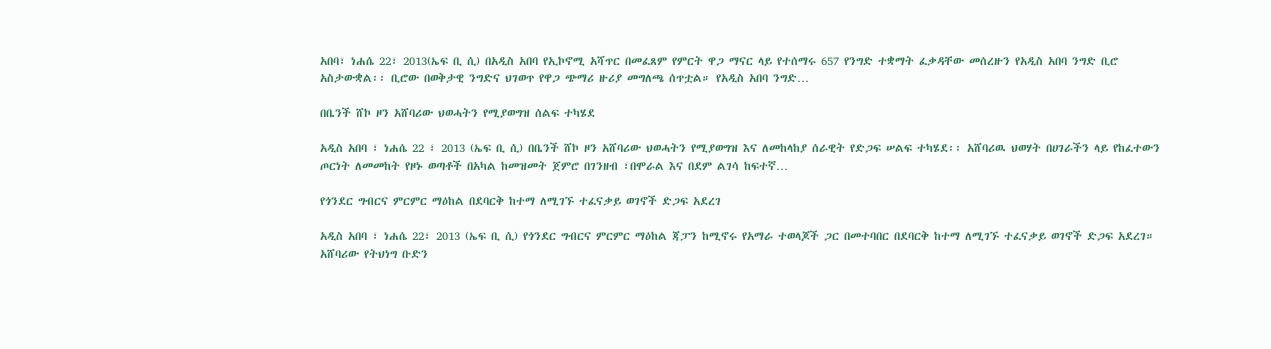አበባ፣ ነሐሴ 22፣ 2013(ኤፍ ቢ ሲ) በአዲስ አበባ የኢኮኖሚ አሻጥር በመፈጸም የምርት ዋጋ ማናር ላይ የተሰማሩ 657 የንግድ ተቋማት ፈቃዳቸው መሰረዙን የአዲስ አበባ ንግድ ቢሮ አስታውቋል፡፡ ቢሮው በወቅታዊ ንግድና ህገወጥ የዋጋ ጭማሪ ዙሪያ መግለጫ ሰጥቷል። የአዲስ አበባ ንግድ…

በቤንች ሸኮ ዞን አሸባሪው ህወሓትን የሚያወግዝ ሰልፍ ተካሄደ

አዲስ አበባ ፣ ነሐሴ 22 ፣ 2013 (ኤፍ ቢ ሲ) በቤንች ሸኮ ዞን አሸባሪው ህወሓትን የሚያወግዝ እና ለመከላከያ ሰራዊት የድጋፍ ሠልፍ ተካሄደ፡፡ አሸባሪዉ ህወሃት በሀገራችን ላይ የከፈተውን ጦርነት ለመመከት የዞኑ ወጣቶች በአካል ከመዝመት ጀምሮ በገንዘብ ፣በሞራል እና በደም ልገሳ ከፍተኛ…

የጎንደር ግብርና ምርምር ማዕከል በደባርቅ ከተማ ለሚገኙ ተፈናቃይ ወገኖች ድጋፍ አደረገ

አዲስ አበባ ፣ ነሐሴ 22፣ 2013 (ኤፍ ቢ ሲ) የጎንደር ግብርና ምርምር ማዕከል ጃፓን ከሚኖሩ የአማራ ተወላጆች ጋር በመተባበር በደባርቅ ከተማ ለሚገኙ ተፈናቃይ ወገኖች ድጋፍ አደረገ። አሸባሪው የትህነግ ቡድን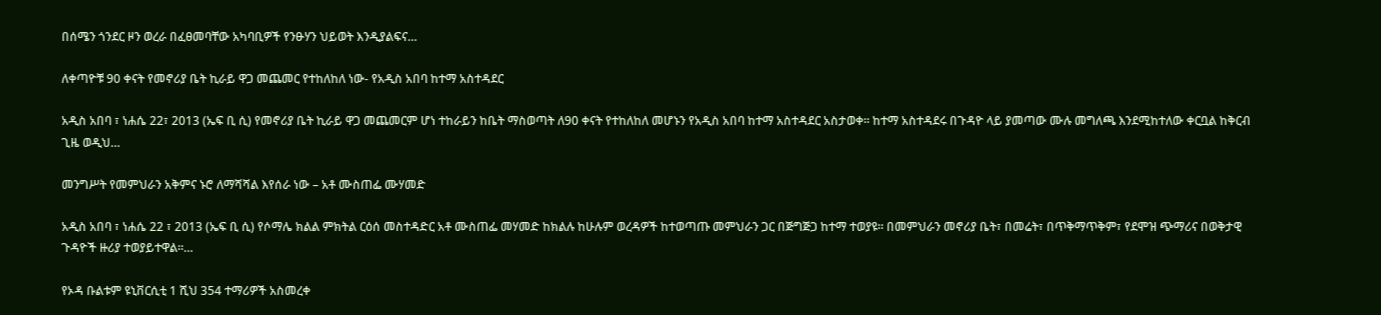በሰሜን ጎንደር ዞን ወረራ በፈፀመባቸው አካባቢዎች የንፁሃን ህይወት እንዲያልፍና…

ለቀጣዮቹ 90 ቀናት የመኖሪያ ቤት ኪራይ ዋጋ መጨመር የተከለከለ ነው- የአዲስ አበባ ከተማ አስተዳደር

አዲስ አበባ ፣ ነሐሴ 22፣ 2013 (ኤፍ ቢ ሲ) የመኖሪያ ቤት ኪራይ ዋጋ መጨመርም ሆነ ተከራይን ከቤት ማስወጣት ለ90 ቀናት የተከለከለ መሆኑን የአዲስ አበባ ከተማ አስተዳደር አስታወቀ፡፡ ከተማ አስተዳደሩ በጉዳዮ ላይ ያመጣው ሙሉ መግለጫ እንደሚከተለው ቀርቧል ከቅርብ ጊዜ ወዲህ…

መንግሥት የመምህራን አቅምና ኑሮ ለማሻሻል እየሰራ ነው – አቶ ሙስጠፌ ሙሃመድ

አዲስ አበባ ፣ ነሐሴ 22 ፣ 2013 (ኤፍ ቢ ሲ) የሶማሌ ክልል ምክትል ርዕሰ መስተዳድር አቶ ሙስጠፌ መሃመድ ከክልሉ ከሁሉም ወረዳዎች ከተወጣጡ መምህራን ጋር በጅግጅጋ ከተማ ተወያዩ። በመምህራን መኖሪያ ቤት፣ በመሬት፣ በጥቅማጥቅም፣ የደሞዝ ጭማሪና በወቅታዊ ጉዳዮች ዙሪያ ተወያይተዋል።…

የኦዳ ቡልቱም ዩኒቨርሲቲ 1 ሺህ 354 ተማሪዎች አስመረቀ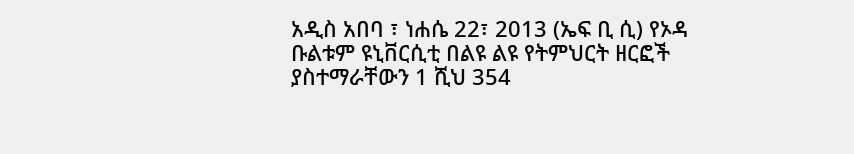አዲስ አበባ ፣ ነሐሴ 22፣ 2013 (ኤፍ ቢ ሲ) የኦዳ ቡልቱም ዩኒቨርሲቲ በልዩ ልዩ የትምህርት ዘርፎች ያስተማራቸውን 1 ሺህ 354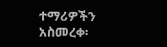ተማሪዎችን አስመረቀ፡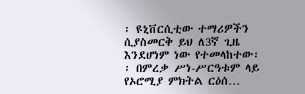፡ ዩኒቨርሲቲው ተማሪዎችን ሲያስመርቅ ይህ ለ3ኛ ጊዜ እንደሆነም ነው የተመላከተው፡፡ በምረቃ ሥነ-ሥርዓቱም ላይ የኦሮሚያ ምክትል ርዕሰ…